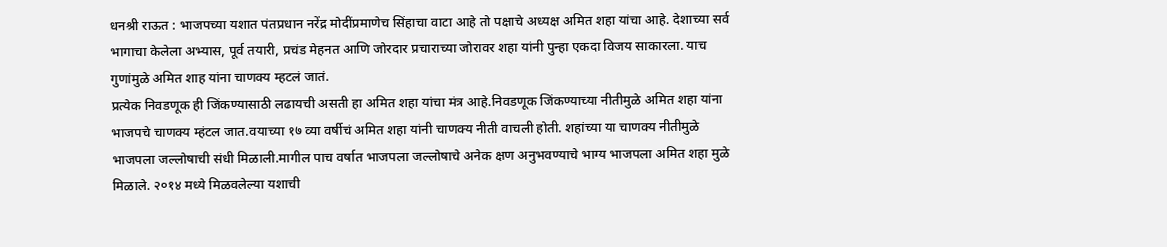धनश्री राऊत : भाजपच्या यशात पंतप्रधान नरेंद्र मोदींप्रमाणेच सिंहाचा वाटा आहे तो पक्षाचे अध्यक्ष अमित शहा यांचा आहे. देशाच्या सर्व भागाचा केलेला अभ्यास, पूर्व तयारी, प्रचंड मेहनत आणि जोरदार प्रचाराच्या जोरावर शहा यांनी पुन्हा एकदा विजय साकारला. याच गुणांमुळे अमित शाह यांना चाणक्य म्हटलं जातं.
प्रत्येक निवडणूक ही जिंकण्यासाठी लढायची असती हा अमित शहा यांचा मंत्र आहे.निवडणूक जिंकण्याच्या नीतीमुळे अमित शहा यांना भाजपचे चाणक्य म्हंटल जात.वयाच्या १७ व्या वर्षीचं अमित शहा यांनी चाणक्य नीती वाचली होती. शहांच्या या चाणक्य नीतीमुळे भाजपला जल्लोषाची संधी मिळाली.मागील पाच वर्षात भाजपला जल्लोषाचे अनेक क्षण अनुभवण्याचे भाग्य भाजपला अमित शहा मुळे मिळाले. २०१४ मध्ये मिळवलेल्या यशाची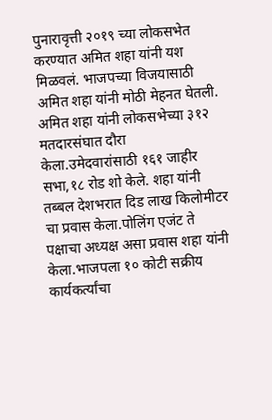पुनारावृत्ती २०१९ च्या लोकसभेत करण्यात अमित शहा यांनी यश मिळवलं. भाजपच्या विजयासाठी अमित शहा यांनी मोठी मेहनत घेतली.
अमित शहा यांनी लोकसभेच्या ३१२ मतदारसंघात दौरा केला.उमेदवारांसाठी १६१ जाहीर सभा,१८ रोड शो केले. शहा यांनी तब्बल देशभरात दिड लाख किलोमीटर चा प्रवास केला.पोलिंग एजंट ते पक्षाचा अध्यक्ष असा प्रवास शहा यांनी केला.भाजपला १० कोटी सक्रीय कार्यकर्त्यांचा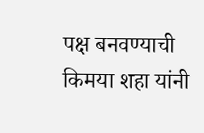पक्ष बनवण्याची किमया शहा यांनी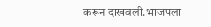करून दाखवली.भाजपला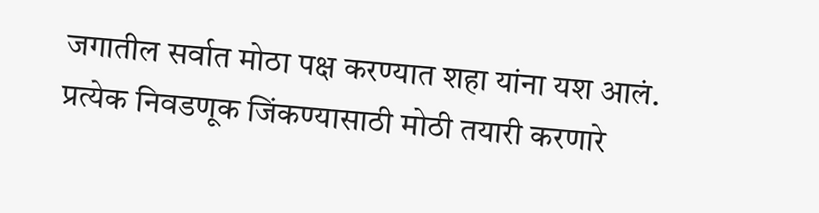जगातील सर्वात मोठा पक्ष करण्यात शहा यांना यश आलं.
प्रत्येक निवडणूक जिंकण्यासाठी मोठी तयारी करणारे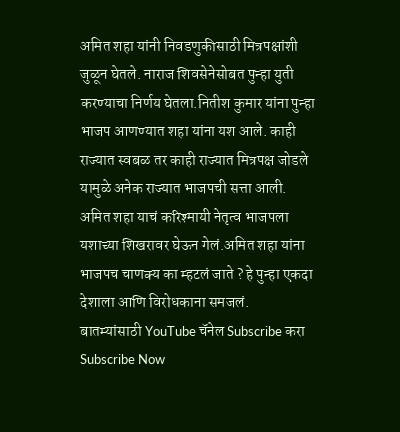अमित शहा यांनी निवडणुकीसाठी मित्रपक्षांशी जुळून घेतले. नाराज शिवसेनेसोबत पुन्हा युती करण्याचा निर्णय घेतला.नितीश कुमार यांना पुन्हा भाजप आणण्यात शहा यांना यश आले. काही राज्यात स्वबळ तर काही राज्यात मित्रपक्ष जोडले यामुळे अनेक राज्यात भाजपची सत्ता आली. अमित शहा याचं करिश्मायी नेतृत्व भाजपला यशाच्या शिखरावर घेऊन गेलं.अमित शहा यांना भाजपच चाणक्य का म्हटलं जाते ? हे पुन्हा एकदा देशाला आणि विरोधकाना समजलं.
बातम्यांसाठी YouTube चॅनेल Subscribe करा
Subscribe Now